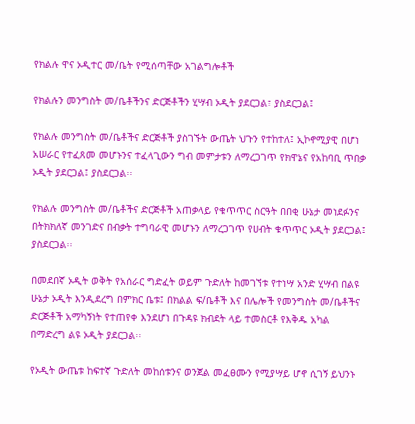የክልሉ ዋና ኦዲተር መ/ቤት የሚሰጣቸው አገልግሎቶች

የክልሉን መንግስት መ/ቤቶችንና ድርጅቶችን ሂሣብ ኦዲት ያደርጋል፣ ያስደርጋል፤

የክልሉ መንግስት መ/ቤቶችና ድርጅቶች ያስገኙት ውጤት ህጉን የተከተለ፤ ኢኮኖሚያዊ በሆነ አሠራር የተፈጸመ መሆኑንና ተፈላጊውን ግብ መምታቱን ለማረጋገጥ የክዋኔና የአከባቢ ጥበቃ ኦዲት ያደርጋል፤ ያስደርጋል፡፡

የክልሉ መንግስት መ/ቤቶችና ድርጅቶች አጠቃላይ የቁጥጥር ስርዓት በበቂ ሁኔታ መነደፉንና በትክክለኛ መንገድና በብቃት ተግባራዊ መሆኑን ለማረጋገጥ የሀብት ቁጥጥር ኦዲት ያደርጋል፤ ያስደርጋል፡፡

በመደበኛ ኦዲት ወቅት የአሰራር ግድፈት ወይም ጉድለት ከመገኘቱ የተነሣ አንድ ሂሣብ በልዩ ሁኔታ ኦዲት እንዲደረግ በምክር ቤቱ፤ በክልል ፍ/ቤቶች እና በሌሎች የመንግስት መ/ቤቶችና ድርጅቶች አማካኝነት የተጠየቀ እንደሆነ በጉዳዩ ክብደት ላይ ተመስርቶ የእቅዱ አካል በማድረግ ልዩ ኦዲት ያደርጋል፡፡

የኦዲት ውጤቱ ከፍተኛ ጉድለት መከሰቱንና ወንጀል መፈፀሙን የሚያሣይ ሆኖ ሲገኝ ይህንኑ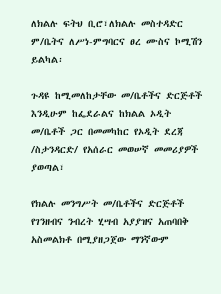ለክልሉ ፍትህ ቢሮ፣ለክልሉ መስተዳድር ም/ቤትና ለሥነ-ምግባርና ፀረ ሙስና ኮሚሽን ይልካል፡

ጉዳዩ ከሚመለከታቸው መ/ቤቶችና ድርጅቶች እንዲሁም ከፌደራልና ከክልል ኦዲት መ/ቤቶች ጋር በመመካከር የኦዲት ደረጃ /ስታንዳርድ/ የአሰራር መወሠኛ መመሪያዎች ያወጣል፣

የክልሉ መንግሥት መ/ቤቶችና ድርጅቶች የገንዘብና ንብረት ሂሣብ አያያዝና አጠባበቅ አስመልክቶ በሚያዘጋጀው ማንኛውም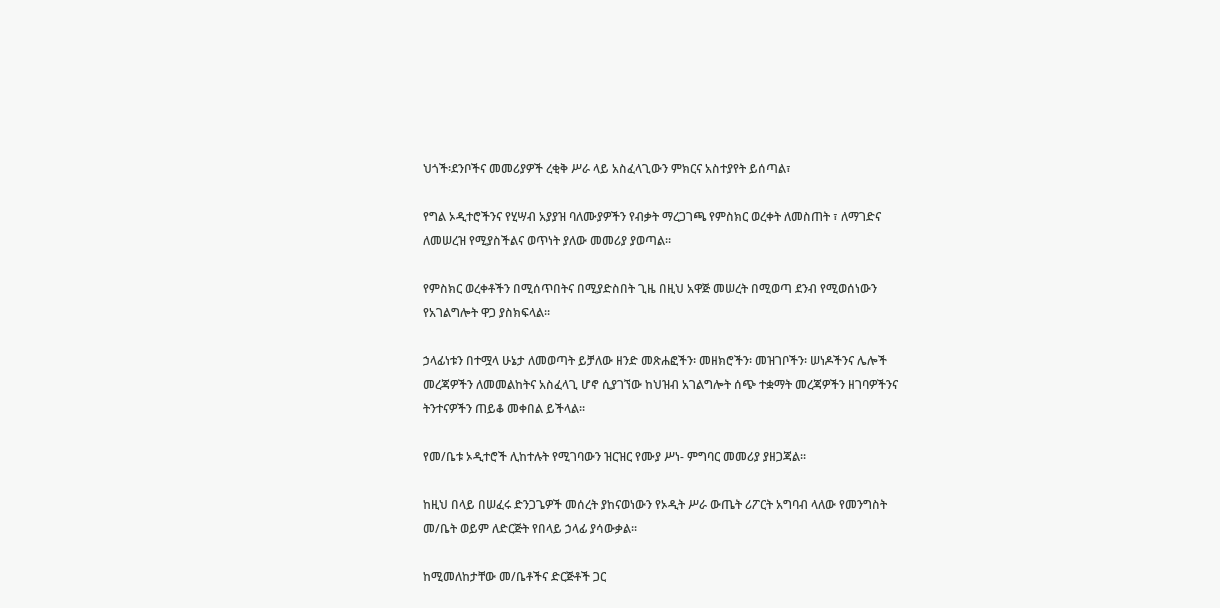ህጎች፡ደንቦችና መመሪያዎች ረቂቅ ሥራ ላይ አስፈላጊውን ምክርና አስተያየት ይሰጣል፣

የግል ኦዲተሮችንና የሂሣብ አያያዝ ባለሙያዎችን የብቃት ማረጋገጫ የምስክር ወረቀት ለመስጠት ፣ ለማገድና ለመሠረዝ የሚያስችልና ወጥነት ያለው መመሪያ ያወጣል፡፡

የምስክር ወረቀቶችን በሚሰጥበትና በሚያድስበት ጊዜ በዚህ አዋጅ መሠረት በሚወጣ ደንብ የሚወሰነውን የአገልግሎት ዋጋ ያስክፍላል፡፡

ኃላፊነቱን በተሟላ ሁኔታ ለመወጣት ይቻለው ዘንድ መጽሐፎችን፡ መዘክሮችን፡ መዝገቦችን፡ ሠነዶችንና ሌሎች መረጃዎችን ለመመልከትና አስፈላጊ ሆኖ ሲያገኘው ከህዝብ አገልግሎት ሰጭ ተቋማት መረጃዎችን ዘገባዎችንና ትንተናዎችን ጠይቆ መቀበል ይችላል፡፡

የመ/ቤቱ ኦዲተሮች ሊከተሉት የሚገባውን ዝርዝር የሙያ ሥነ- ምግባር መመሪያ ያዘጋጃል፡፡

ከዚህ በላይ በሠፈሩ ድንጋጌዎች መሰረት ያከናወነውን የኦዲት ሥራ ውጤት ሪፖርት አግባብ ላለው የመንግስት መ/ቤት ወይም ለድርጅት የበላይ ኃላፊ ያሳውቃል፡፡

ከሚመለከታቸው መ/ቤቶችና ድርጅቶች ጋር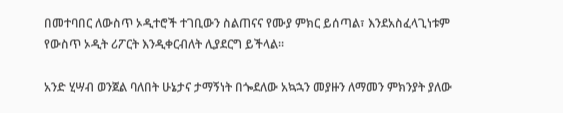በመተባበር ለውስጥ ኦዲተሮች ተገቢውን ስልጠናና የሙያ ምክር ይሰጣል፣ እንደአስፈላጊነቱም የውስጥ ኦዲት ሪፖርት እንዲቀርብለት ሊያደርግ ይችላል፡፡

አንድ ሂሣብ ወንጀል ባለበት ሁኔታና ታማኝነት በጐደለው አኳኋን መያዙን ለማመን ምክንያት ያለው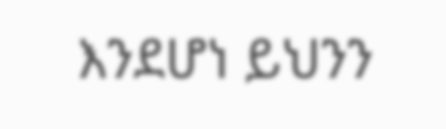እንደሆነ ይህንን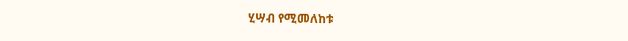ሂሣብ የሚመለከቱ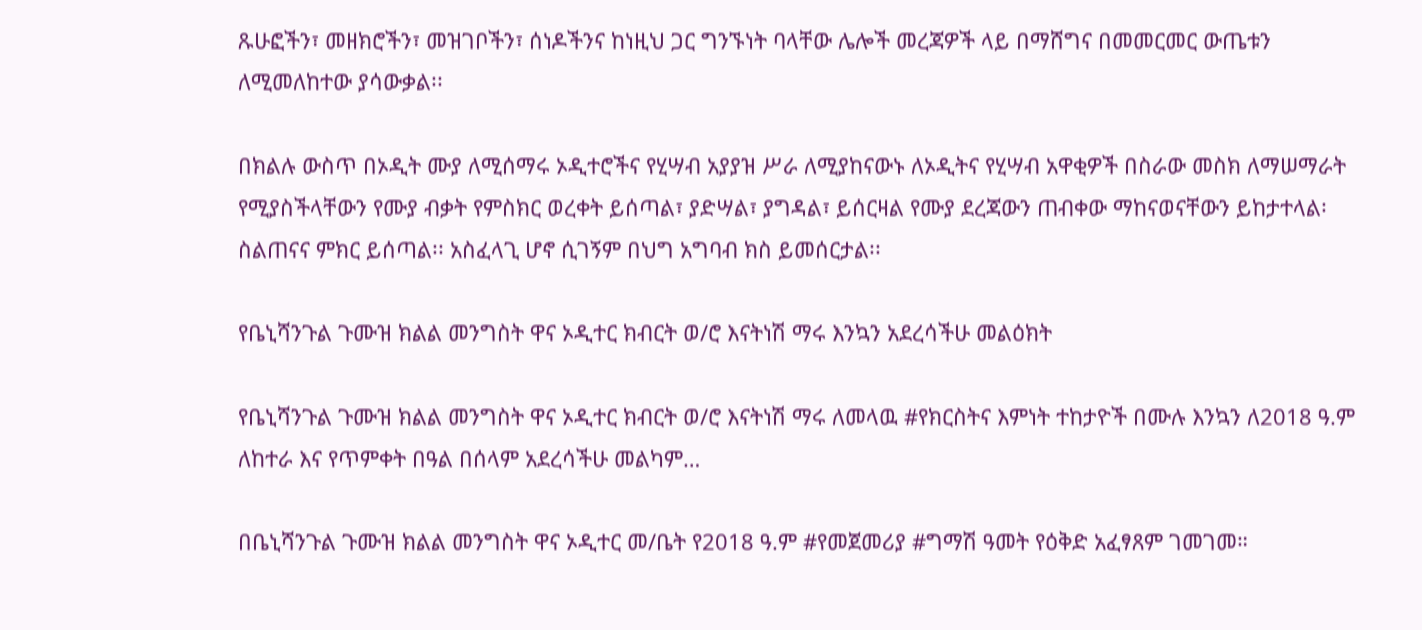ጹሁፎችን፣ መዘክሮችን፣ መዝገቦችን፣ ሰነዶችንና ከነዚህ ጋር ግንኙነት ባላቸው ሌሎች መረጃዎች ላይ በማሸግና በመመርመር ውጤቱን ለሚመለከተው ያሳውቃል፡፡

በክልሉ ውስጥ በኦዲት ሙያ ለሚሰማሩ ኦዲተሮችና የሂሣብ አያያዝ ሥራ ለሚያከናውኑ ለኦዲትና የሂሣብ አዋቂዎች በስራው መስክ ለማሠማራት የሚያስችላቸውን የሙያ ብቃት የምስክር ወረቀት ይሰጣል፣ ያድሣል፣ ያግዳል፣ ይሰርዛል የሙያ ደረጃውን ጠብቀው ማከናወናቸውን ይከታተላል፡ ስልጠናና ምክር ይሰጣል፡፡ አስፈላጊ ሆኖ ሲገኝም በህግ አግባብ ክስ ይመሰርታል፡፡

የቤኒሻንጉል ጉሙዝ ክልል መንግስት ዋና ኦዲተር ክብርት ወ/ሮ እናትነሽ ማሩ እንኳን አደረሳችሁ መልዕክት

የቤኒሻንጉል ጉሙዝ ክልል መንግስት ዋና ኦዲተር ክብርት ወ/ሮ እናትነሽ ማሩ ለመላዉ #የክርስትና እምነት ተከታዮች በሙሉ እንኳን ለ2018 ዓ.ም ለከተራ እና የጥምቀት በዓል በሰላም አደረሳችሁ መልካም…

በቤኒሻንጉል ጉሙዝ ክልል መንግስት ዋና ኦዲተር መ/ቤት የ2018 ዓ.ም #የመጀመሪያ #ግማሽ ዓመት የዕቅድ አፈፃጸም ገመገመ።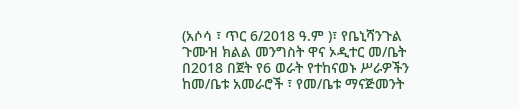(አሶሳ ፣ ጥር 6/2018 ዓ.ም )፣ የቤኒሻንጉል ጉሙዝ ክልል መንግስት ዋና ኦዲተር መ/ቤት በ2018 በጀት የ6 ወራት የተከናወኑ ሥራዎችን ከመ/ቤቱ አመራሮች ፣ የመ/ቤቱ ማናጅመንት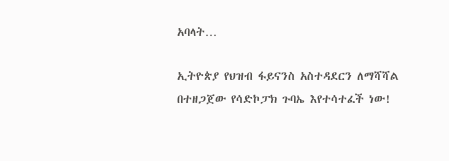አባላት…

ኢትዮጵያ የህዝብ ፋይናንስ አስተዳደርን ለማሻሻል በተዘጋጀው የሳድኮፓክ ጉባኤ እየተሳተፈች ነው!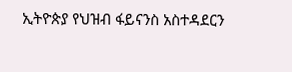ኢትዮጵያ የህዝብ ፋይናንስ አስተዳደርን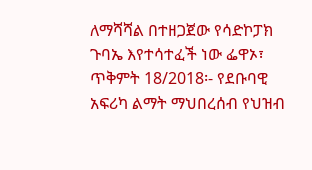ለማሻሻል በተዘጋጀው የሳድኮፓክ ጉባኤ እየተሳተፈች ነው ፌዋኦ፣ ጥቅምት 18/2018፡- የደቡባዊ አፍሪካ ልማት ማህበረሰብ የህዝብ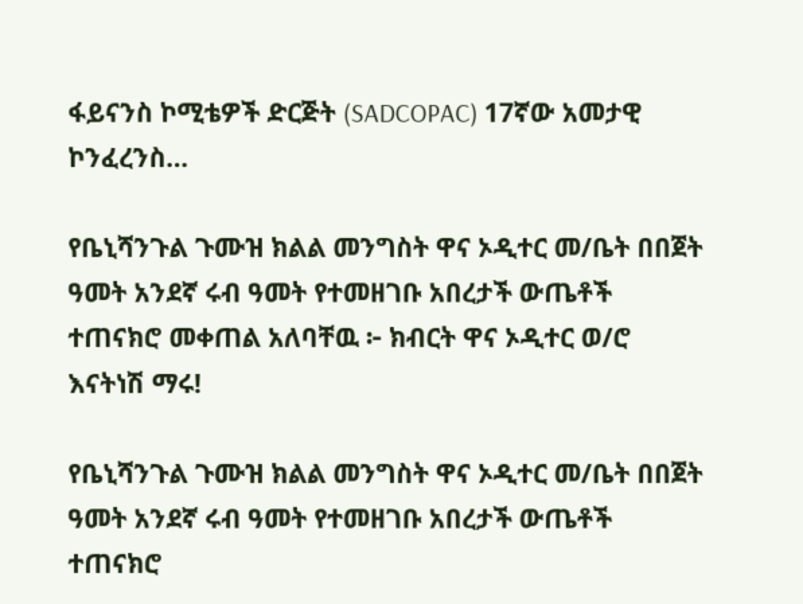ፋይናንስ ኮሚቴዎች ድርጅት (SADCOPAC) 17ኛው አመታዊ ኮንፈረንስ…

የቤኒሻንጉል ጉሙዝ ክልል መንግስት ዋና ኦዲተር መ/ቤት በበጀት ዓመት አንደኛ ሩብ ዓመት የተመዘገቡ አበረታች ውጤቶች ተጠናክሮ መቀጠል አለባቸዉ ፦ ክብርት ዋና ኦዲተር ወ/ሮ እናትነሽ ማሩ!

የቤኒሻንጉል ጉሙዝ ክልል መንግስት ዋና ኦዲተር መ/ቤት በበጀት ዓመት አንደኛ ሩብ ዓመት የተመዘገቡ አበረታች ውጤቶች ተጠናክሮ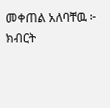መቀጠል አለባቸዉ ፦ ክብርት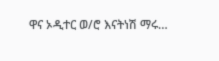ዋና ኦዲተር ወ/ሮ እናትነሽ ማሩ…